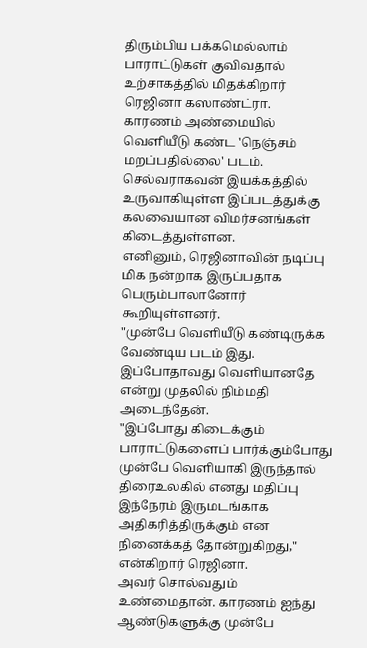திரும்பிய பக்கமெல்லாம் பாராட்டுகள் குவிவதால் உற்சாகத்தில் மிதக்கிறார் ரெஜினா கஸாண்ட்ரா.
காரணம் அண்மையில் வெளியீடு கண்ட 'நெஞ்சம் மறப்பதில்லை' படம். செல்வராகவன் இயக்கத்தில் உருவாகியுள்ள இப்படத்துக்கு கலவையான விமர்சனங்கள் கிடைத்துள்ளன.
எனினும், ரெஜினாவின் நடிப்பு மிக நன்றாக இருப்பதாக பெரும்பாலானோர் கூறியுள்ளனர்.
"முன்பே வெளியீடு கண்டிருக்க வேண்டிய படம் இது. இப்போதாவது வெளியானதே என்று முதலில் நிம்மதி அடைந்தேன்.
"இப்போது கிடைக்கும் பாராட்டுகளைப் பார்க்கும்போது முன்பே வெளியாகி இருந்தால் திரைஉலகில் எனது மதிப்பு இந்நேரம் இருமடங்காக அதிகரித்திருக்கும் என நினைக்கத் தோன்றுகிறது," என்கிறார் ரெஜினா.
அவர் சொல்வதும் உண்மைதான். காரணம் ஐந்து ஆண்டுகளுக்கு முன்பே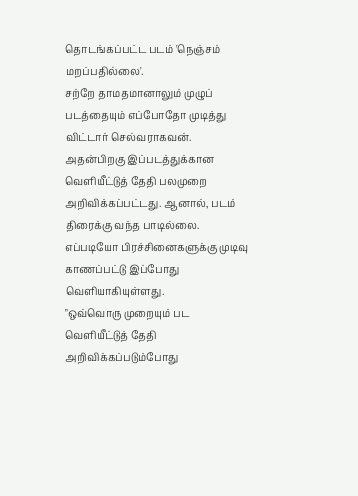தொடங்கப்பட்ட படம் 'நெஞ்சம் மறப்பதில்லை'.
சற்றே தாமதமானாலும் முழுப் படத்தையும் எப்போதோ முடித்து விட்டார் செல்வராகவன்.
அதன்பிறகு இப்படத்துக்கான வெளியீட்டுத் தேதி பலமுறை அறிவிக்கப்பட்டது. ஆனால், படம் திரைக்கு வந்த பாடில்லை. எப்படியோ பிரச்சினைகளுக்கு முடிவு காணப்பட்டு இப்போது வெளியாகியுள்ளது.
"ஒவ்வொரு முறையும் பட வெளியீட்டுத் தேதி அறிவிக்கப்படும்போது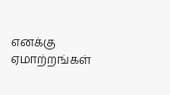எனக்கு ஏமாற்றங்கள்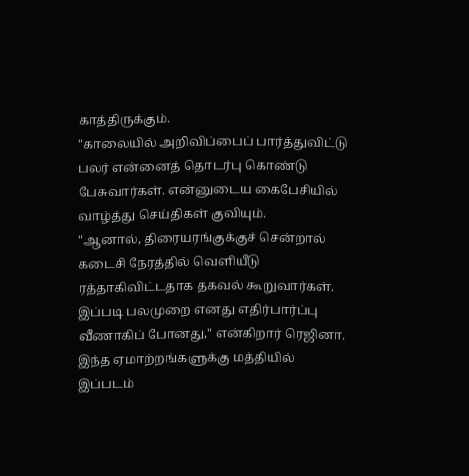காத்திருக்கும்.
"காலையில் அறிவிப்பைப் பார்த்துவிட்டு பலர் என்னைத் தொடர்பு கொண்டு பேசுவார்கள். என்னுடைய கைபேசியில் வாழ்த்து செய்திகள் குவியும்.
"ஆனால், திரையரங்குக்குச் சென்றால் கடைசி நேரத்தில் வெளியீடு ரத்தாகிவிட்டதாக தகவல் கூறுவார்கள். இப்படி பலமுறை எனது எதிர்பார்ப்பு வீணாகிப் போனது," என்கிறார் ரெஜினா.
இந்த ஏமாற்றங்களுக்கு மத்தியில் இப்படம்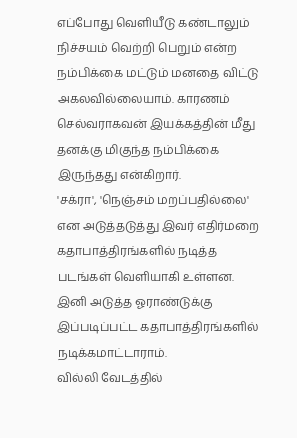எப்போது வெளியீடு கண்டாலும் நிச்சயம் வெற்றி பெறும் என்ற நம்பிக்கை மட்டும் மனதை விட்டு அகலவில்லையாம். காரணம் செல்வராகவன் இயக்கத்தின் மீது தனக்கு மிகுந்த நம்பிக்கை இருந்தது என்கிறார்.
'சக்ரா', 'நெஞ்சம் மறப்பதில்லை' என அடுத்தடுத்து இவர் எதிர்மறை கதாபாத்திரங்களில் நடித்த படங்கள் வெளியாகி உள்ளன. இனி அடுத்த ஓராண்டுக்கு இப்படிப்பட்ட கதாபாத்திரங்களில் நடிக்கமாட்டாராம்.
வில்லி வேடத்தில்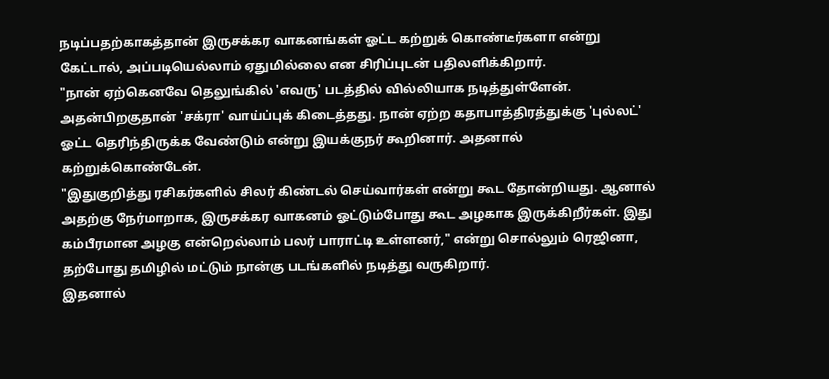நடிப்பதற்காகத்தான் இருசக்கர வாகனங்கள் ஓட்ட கற்றுக் கொண்டீர்களா என்று கேட்டால், அப்படியெல்லாம் ஏதுமில்லை என சிரிப்புடன் பதிலளிக்கிறார்.
"நான் ஏற்கெனவே தெலுங்கில் 'எவரு' படத்தில் வில்லியாக நடித்துள்ளேன். அதன்பிறகுதான் 'சக்ரா' வாய்ப்புக் கிடைத்தது. நான் ஏற்ற கதாபாத்திரத்துக்கு 'புல்லட்' ஓட்ட தெரிந்திருக்க வேண்டும் என்று இயக்குநர் கூறினார். அதனால் கற்றுக்கொண்டேன்.
"இதுகுறித்து ரசிகர்களில் சிலர் கிண்டல் செய்வார்கள் என்று கூட தோன்றியது. ஆனால் அதற்கு நேர்மாறாக, இருசக்கர வாகனம் ஓட்டும்போது கூட அழகாக இருக்கிறீர்கள். இது கம்பீரமான அழகு என்றெல்லாம் பலர் பாராட்டி உள்ளனர்," என்று சொல்லும் ரெஜினா, தற்போது தமிழில் மட்டும் நான்கு படங்களில் நடித்து வருகிறார்.
இதனால்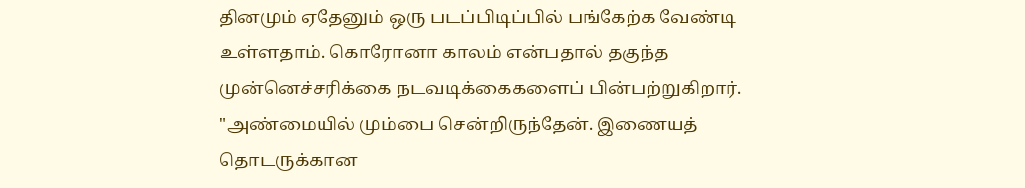தினமும் ஏதேனும் ஒரு படப்பிடிப்பில் பங்கேற்க வேண்டி உள்ளதாம். கொரோனா காலம் என்பதால் தகுந்த முன்னெச்சரிக்கை நடவடிக்கைகளைப் பின்பற்றுகிறார்.
"அண்மையில் மும்பை சென்றிருந்தேன். இணையத் தொடருக்கான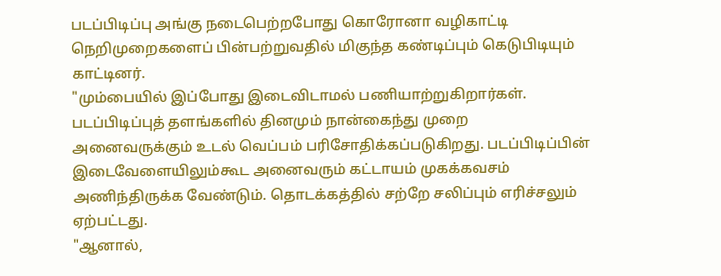படப்பிடிப்பு அங்கு நடைபெற்றபோது கொரோனா வழிகாட்டி நெறிமுறைகளைப் பின்பற்றுவதில் மிகுந்த கண்டிப்பும் கெடுபிடியும் காட்டினர்.
"மும்பையில் இப்போது இடைவிடாமல் பணியாற்றுகிறார்கள். படப்பிடிப்புத் தளங்களில் தினமும் நான்கைந்து முறை அனைவருக்கும் உடல் வெப்பம் பரிசோதிக்கப்படுகிறது. படப்பிடிப்பின் இடைவேளையிலும்கூட அனைவரும் கட்டாயம் முகக்கவசம் அணிந்திருக்க வேண்டும். தொடக்கத்தில் சற்றே சலிப்பும் எரிச்சலும் ஏற்பட்டது.
"ஆனால்,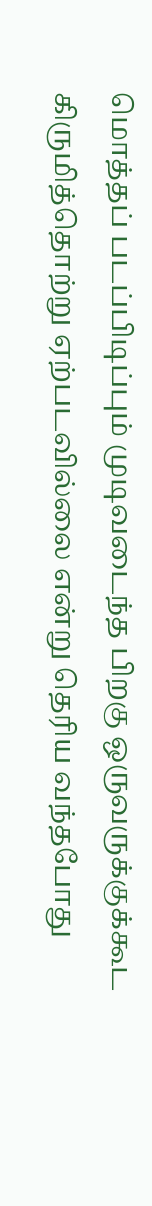மொத்தப் படப்பிடிப்பும் முடிவடைந்த பிறகு ஒருவருக்குக்கூட கிருமித்தொற்று ஏற்படவில்லை என்று தெரிய வந்தபோது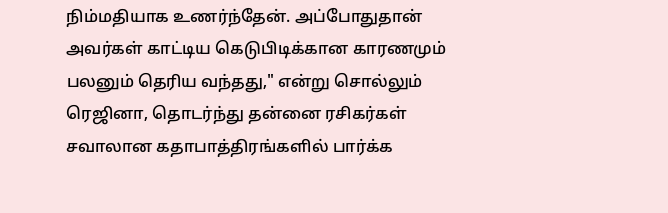நிம்மதியாக உணர்ந்தேன். அப்போதுதான் அவர்கள் காட்டிய கெடுபிடிக்கான காரணமும் பலனும் தெரிய வந்தது," என்று சொல்லும் ரெஜினா, தொடர்ந்து தன்னை ரசிகர்கள் சவாலான கதாபாத்திரங்களில் பார்க்க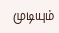முடியும்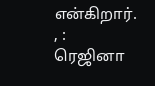என்கிறார்.
, :
ரெஜினா